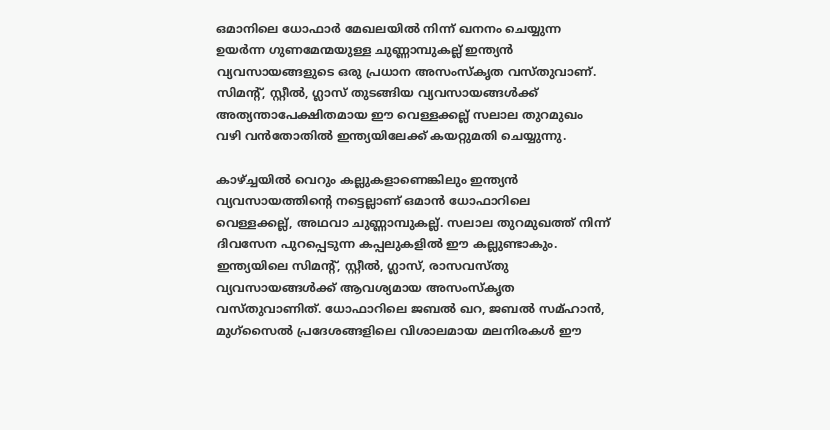ഒമാനിലെ ധോഫാർ മേഖലയിൽ നിന്ന് ഖനനം ചെയ്യുന്ന ഉയർന്ന ഗുണമേന്മയുള്ള ചുണ്ണാമ്പുകല്ല് ഇന്ത്യൻ വ്യവസായങ്ങളുടെ ഒരു പ്രധാന അസംസ്കൃത വസ്തുവാണ്. സിമന്റ്, സ്റ്റീൽ, ഗ്ലാസ് തുടങ്ങിയ വ്യവസായങ്ങൾക്ക് അത്യന്താപേക്ഷിതമായ ഈ വെള്ളക്കല്ല് സലാല തുറമുഖം വഴി വൻതോതിൽ ഇന്ത്യയിലേക്ക് കയറ്റുമതി ചെയ്യുന്നു.

കാഴ്ച്ചയിൽ വെറും കല്ലുകളാണെങ്കിലും ഇന്ത്യൻ വ്യവസായത്തിന്റെ നട്ടെല്ലാണ് ഒമാൻ ധോഫാറിലെ വെള്ളക്കല്ല്, അഥവാ ചുണ്ണാമ്പുകല്ല്. സലാല തുറമുഖത്ത് നിന്ന് ദിവസേന പുറപ്പെടുന്ന കപ്പലുകളിൽ ഈ കല്ലുണ്ടാകും. ഇന്ത്യയിലെ സിമന്റ്, സ്റ്റീൽ, ഗ്ലാസ്, രാസവസ്തു വ്യവസായങ്ങൾക്ക് ആവശ്യമായ അസംസ്കൃത വസ്തുവാണിത്. ധോഫാറിലെ ജബൽ ഖറ, ജബൽ സമ്ഹാൻ, മുഗ്സൈൽ പ്രദേശങ്ങളിലെ വിശാലമായ മലനിരകൾ ഈ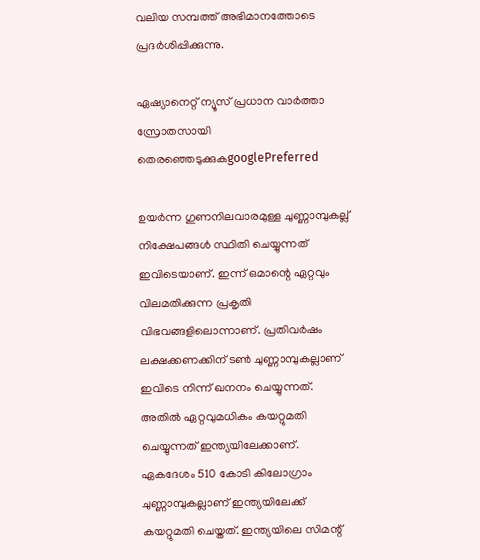വലിയ സമ്പത്ത് അഭിമാനത്തോടെ പ്രദർശിപ്പിക്കുന്നു.

ഏഷ്യാനെറ്റ് ന്യൂസ് പ്രധാന വാർത്താ സ്രോതസായി തെരഞ്ഞെടുക്കുകgooglePreferred

ഉയർന്ന ഗുണനിലവാരമുള്ള ചുണ്ണാമ്പുകല്ല് നിക്ഷേപങ്ങൾ സ്ഥിതി ചെയ്യുന്നത് ഇവിടെയാണ്. ഇന്ന് ഒമാന്റെ ഏറ്റവും വിലമതിക്കുന്ന പ്രകൃതി വിഭവങ്ങളിലൊന്നാണ്. പ്രതിവർഷം ലക്ഷക്കണക്കിന് ടൺ ചുണ്ണാമ്പുകല്ലാണ് ഇവിടെ നിന്ന് ഖനനം ചെയ്യുന്നത്. അതിൽ ഏറ്റവുമധികം കയറ്റുമതി ചെയ്യുന്നത് ഇന്ത്യയിലേക്കാണ്. ഏകദേശം 510 കോടി കിലോഗ്രാം ചുണ്ണാമ്പുകല്ലാണ് ഇന്ത്യയിലേക്ക് കയറ്റുമതി ചെയ്തത്. ഇന്ത്യയിലെ സിമന്റ്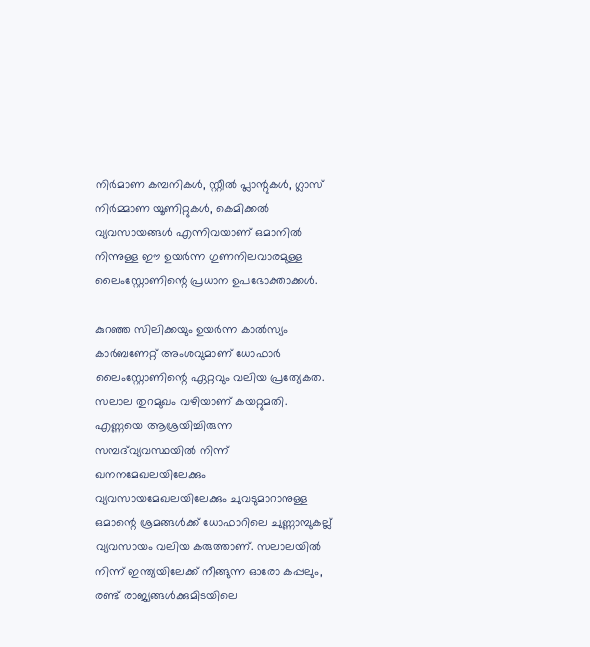നിർമാണ കമ്പനികൾ, സ്റ്റീൽ പ്ലാന്റുകൾ, ഗ്ലാസ് നിർമ്മാണ യൂണിറ്റുകൾ, കെമിക്കൽ വ്യവസായങ്ങൾ എന്നിവയാണ് ഒമാനിൽ നിന്നുള്ള ഈ ഉയർന്ന ഗുണനിലവാരമുള്ള ലൈംസ്റ്റോണിന്റെ പ്രധാന ഉപഭോക്താക്കൾ.

കുറഞ്ഞ സിലിക്കയും ഉയർന്ന കാൽസ്യം കാർബണേറ്റ് അംശവുമാണ് ധോഫാർ ലൈംസ്റ്റോണിന്റെ ഏറ്റവും വലിയ പ്രത്യേകത. സലാല തുറമുഖം വഴിയാണ് കയറ്റുമതി. എണ്ണയെ ആശ്രയിച്ചിരുന്ന സമ്പദ്‌വ്യവസ്ഥയിൽ നിന്ന് ഖനനമേഖലയിലേക്കും വ്യവസായമേഖലയിലേക്കും ചുവടുമാറാനുള്ള ഒമാന്റെ ശ്രമങ്ങൾക്ക് ധോഫാറിലെ ചുണ്ണാമ്പുകല്ല് വ്യവസായം വലിയ കരുത്താണ്. സലാലയിൽ നിന്ന് ഇന്ത്യയിലേക്ക് നീങ്ങുന്ന ഓരോ കപ്പലും, രണ്ട് രാജ്യങ്ങൾക്കുമിടയിലെ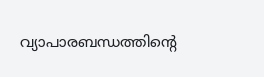വ്യാപാരബന്ധത്തിന്റെ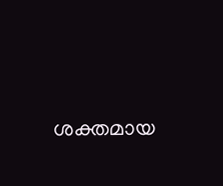ശക്തമായ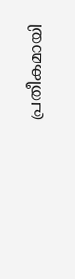പ്രതീകമായി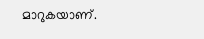മാറുകയാണ്.